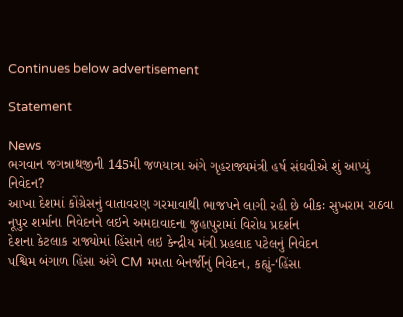Continues below advertisement

Statement

News
ભગવાન જગન્નાથજીની 145મી જળયાત્રા અંગે ગૃહરાજ્યમંત્રી હર્ષ સંઘવીએ શું આપ્યું નિવેદન?
આખા દેશમાં કોંગ્રેસનું વાતાવરણ ગરમાવાથી ભાજપને લાગી રહી છે બીકઃ સુખરામ રાઠવા
નૂપુર શર્માના નિવેદનને લઇને અમદાવાદના જુહાપુરામાં વિરોધ પ્રદર્શન
દેશના કેટલાક રાજ્યોમાં હિંસાને લઇ કેન્દ્રીય મંત્રી પ્રહલાદ પટેલનું નિવેદન
પશ્વિમ બંગાળ હિંસા અંગે CM મમતા બેનર્જીનું નિવેદન, કહ્યું-‘હિંસા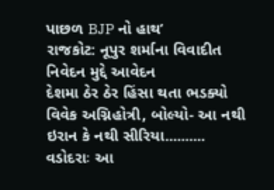પાછળ BJP નો હાથ’
રાજકોટ: નૂપુર શર્માના વિવાદીત નિવેદન મુદ્દે આવેદન
દેશમા ઠેર ઠેર હિંસા થતા ભડક્યો વિવેક અગ્નિહોત્રી, બોલ્યો- આ નથી ઇરાન કે નથી સીરિયા..........
વડોદરાઃ આ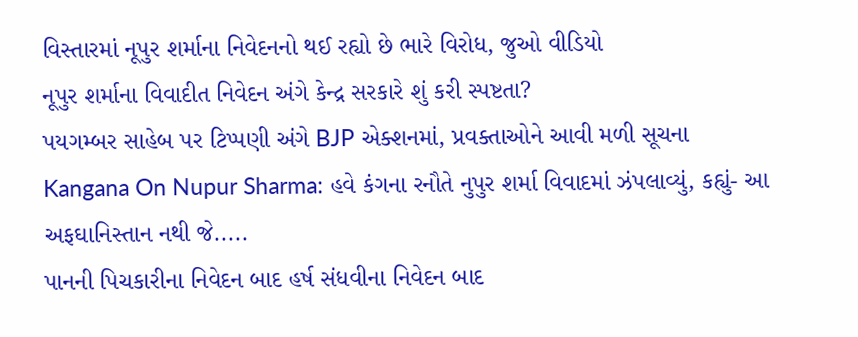વિસ્તારમાં નૂપુર શર્માના નિવેદનનો થઈ રહ્યો છે ભારે વિરોધ, જુઓ વીડિયો
નૂપુર શર્માના વિવાદીત નિવેદન અંગે કેન્દ્ર સરકારે શું કરી સ્પષ્ટતા?
પયગમ્બર સાહેબ પર ટિપ્પણી અંગે BJP એક્શનમાં, પ્રવક્તાઓને આવી મળી સૂચના
Kangana On Nupur Sharma: હવે કંગના રનૌતે નુપુર શર્મા વિવાદમાં ઝંપલાવ્યું, કહ્યું- આ અફઘાનિસ્તાન નથી જે.....
પાનની પિચકારીના નિવેદન બાદ હર્ષ સંધવીના નિવેદન બાદ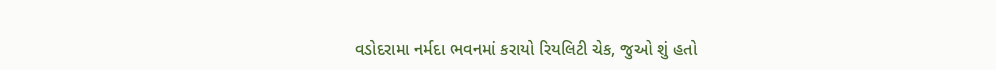વડોદરામા નર્મદા ભવનમાં કરાયો રિયલિટી ચેક, જુઓ શું હતો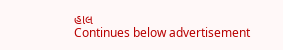હાલ
Continues below advertisement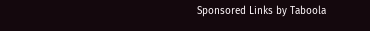Sponsored Links by Taboola